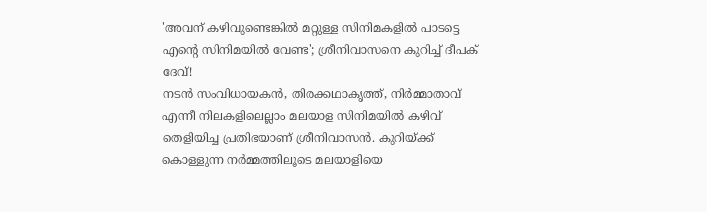'അവന് കഴിവുണ്ടെങ്കിൽ മറ്റുള്ള സിനിമകളിൽ പാടട്ടെ എന്റെ സിനിമയിൽ വേണ്ട'; ശ്രീനിവാസനെ കുറിച്ച് ദീപക് ദേവ്!
നടൻ സംവിധായകൻ, തിരക്കഥാകൃത്ത്, നിർമ്മാതാവ് എന്നീ നിലകളിലെല്ലാം മലയാള സിനിമയിൽ കഴിവ് തെളിയിച്ച പ്രതിഭയാണ് ശ്രീനിവാസൻ. കുറിയ്ക്ക് കൊള്ളുന്ന നർമ്മത്തിലൂടെ മലയാളിയെ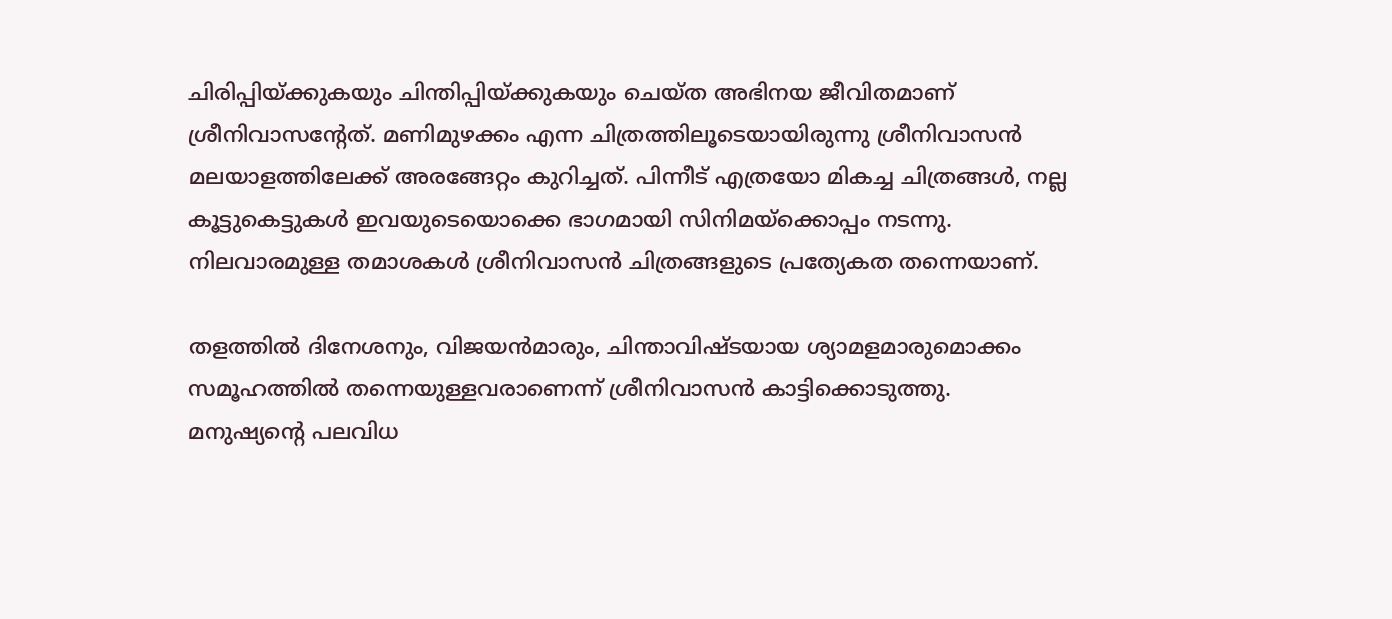ചിരിപ്പിയ്ക്കുകയും ചിന്തിപ്പിയ്ക്കുകയും ചെയ്ത അഭിനയ ജീവിതമാണ് ശ്രീനിവാസന്റേത്. മണിമുഴക്കം എന്ന ചിത്രത്തിലൂടെയായിരുന്നു ശ്രീനിവാസൻ മലയാളത്തിലേക്ക് അരങ്ങേറ്റം കുറിച്ചത്. പിന്നീട് എത്രയോ മികച്ച ചിത്രങ്ങൾ, നല്ല കൂട്ടുകെട്ടുകൾ ഇവയുടെയൊക്കെ ഭാഗമായി സിനിമയ്ക്കൊപ്പം നടന്നു. നിലവാരമുള്ള തമാശകൾ ശ്രീനിവാസൻ ചിത്രങ്ങളുടെ പ്രത്യേകത തന്നെയാണ്.

തളത്തിൽ ദിനേശനും, വിജയൻമാരും, ചിന്താവിഷ്ടയായ ശ്യാമളമാരുമൊക്കം സമൂഹത്തിൽ തന്നെയുള്ളവരാണെന്ന് ശ്രീനിവാസൻ കാട്ടിക്കൊടുത്തു. മനുഷ്യന്റെ പലവിധ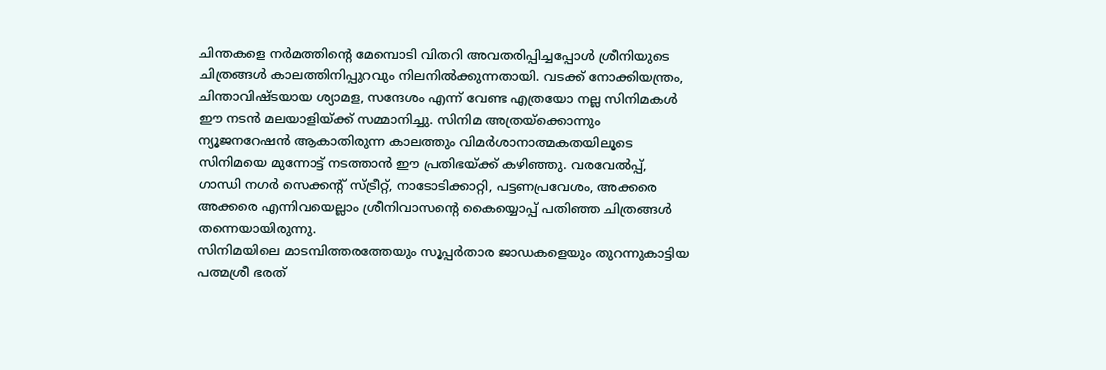ചിന്തകളെ നർമത്തിന്റെ മേമ്പൊടി വിതറി അവതരിപ്പിച്ചപ്പോൾ ശ്രീനിയുടെ ചിത്രങ്ങൾ കാലത്തിനിപ്പുറവും നിലനിൽക്കുന്നതായി. വടക്ക് നോക്കിയന്ത്രം, ചിന്താവിഷ്ടയായ ശ്യാമള, സന്ദേശം എന്ന് വേണ്ട എത്രയോ നല്ല സിനിമകൾ ഈ നടൻ മലയാളിയ്ക്ക് സമ്മാനിച്ചു. സിനിമ അത്രയ്ക്കൊന്നും ന്യൂജനറേഷൻ ആകാതിരുന്ന കാലത്തും വിമർശാനാത്മകതയിലൂടെ സിനിമയെ മുന്നോട്ട് നടത്താൻ ഈ പ്രതിഭയ്ക്ക് കഴിഞ്ഞു. വരവേൽപ്പ്, ഗാന്ധി നഗർ സെക്കന്റ് സ്ട്രീറ്റ്, നാടോടിക്കാറ്റി, പട്ടണപ്രവേശം, അക്കരെ അക്കരെ എന്നിവയെല്ലാം ശ്രീനിവാസന്റെ കൈയ്യൊപ്പ് പതിഞ്ഞ ചിത്രങ്ങൾ തന്നെയായിരുന്നു.
സിനിമയിലെ മാടമ്പിത്തരത്തേയും സൂപ്പർതാര ജാഡകളെയും തുറന്നുകാട്ടിയ പത്മശ്രീ ഭരത്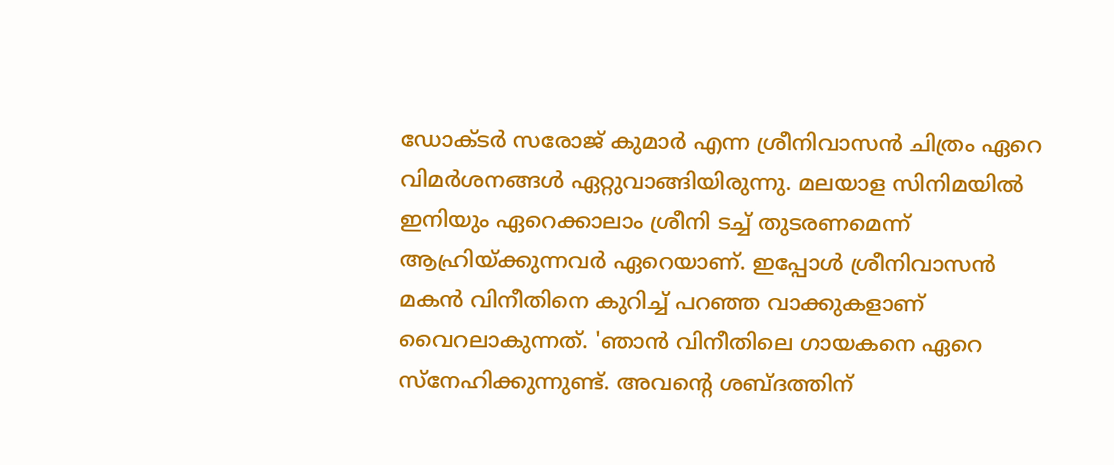ഡോക്ടർ സരോജ് കുമാർ എന്ന ശ്രീനിവാസൻ ചിത്രം ഏറെ വിമർശനങ്ങൾ ഏറ്റുവാങ്ങിയിരുന്നു. മലയാള സിനിമയിൽ ഇനിയും ഏറെക്കാലാം ശ്രീനി ടച്ച് തുടരണമെന്ന് ആഹ്രിയ്ക്കുന്നവർ ഏറെയാണ്. ഇപ്പോൾ ശ്രീനിവാസൻ മകൻ വിനീതിനെ കുറിച്ച് പറഞ്ഞ വാക്കുകളാണ് വൈറലാകുന്നത്. 'ഞാൻ വിനീതിലെ ഗായകനെ ഏറെ സ്നേഹിക്കുന്നുണ്ട്. അവന്റെ ശബ്ദത്തിന്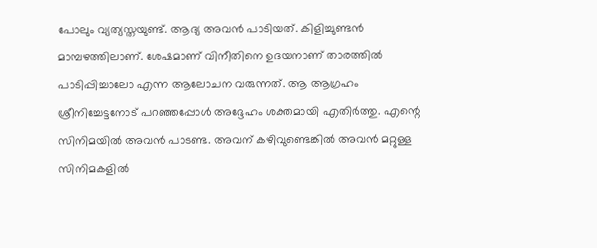പോലും വ്യത്യസ്തയുണ്ട്. ആദ്യ അവൻ പാടിയത്. കിളിച്ചുണ്ടൻ മാമ്പഴത്തിലാണ്. ശേഷമാണ് വിനീതിനെ ഉദയനാണ് താരത്തിൽ പാടിപ്പിച്ചാലോ എന്ന ആലോചന വരുന്നത്. ആ ആഗ്രഹം ശ്രീനിച്ചേട്ടനോട് പറഞ്ഞപ്പോൾ അദ്ദേഹം ശക്തമായി എതിർത്തു. എന്റെ സിനിമയിൽ അവൻ പാടണ്ട. അവന് കഴിവുണ്ടെങ്കിൽ അവൻ മറ്റുള്ള സിനിമകളിൽ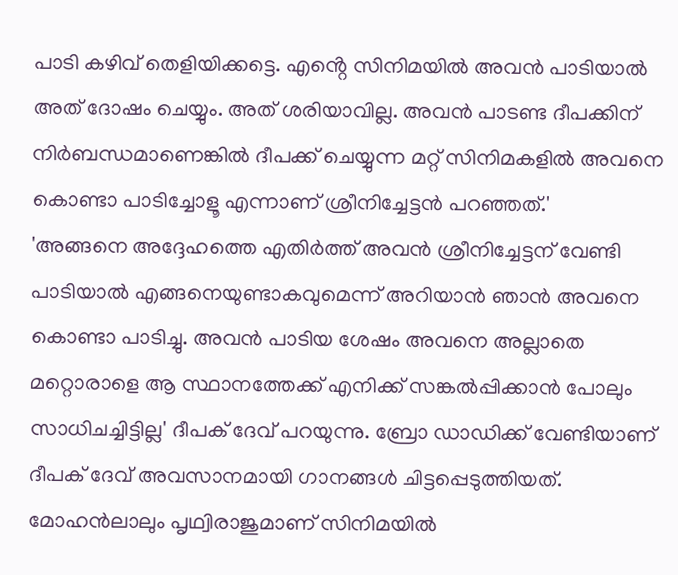പാടി കഴിവ് തെളിയിക്കട്ടെ. എൻ്റെ സിനിമയിൽ അവൻ പാടിയാൽ അത് ദോഷം ചെയ്യും. അത് ശരിയാവില്ല. അവൻ പാടണ്ട ദീപക്കിന് നിർബന്ധമാണെങ്കിൽ ദീപക്ക് ചെയ്യുന്ന മറ്റ് സിനിമകളിൽ അവനെ കൊണ്ടാ പാടിച്ചോളൂ എന്നാണ് ശ്രീനിച്ചേട്ടൻ പറഞ്ഞത്.'
'അങ്ങനെ അദ്ദേഹത്തെ എതിർത്ത് അവൻ ശ്രീനിച്ചേട്ടന് വേണ്ടി പാടിയാൽ എങ്ങനെയുണ്ടാകവുമെന്ന് അറിയാൻ ഞാൻ അവനെ കൊണ്ടാ പാടിച്ചു. അവൻ പാടിയ ശേഷം അവനെ അല്ലാതെ മറ്റൊരാളെ ആ സ്ഥാനത്തേക്ക് എനിക്ക് സങ്കൽപ്പിക്കാൻ പോലും സാധിചച്ചിട്ടില്ല' ദീപക് ദേവ് പറയുന്നു. ബ്രോ ഡാഡിക്ക് വേണ്ടിയാണ് ദീപക് ദേവ് അവസാനമായി ഗാനങ്ങൾ ചിട്ടപ്പെടുത്തിയത്. മോഹൻലാലും പൃഥ്വിരാജുമാണ് സിനിമയിൽ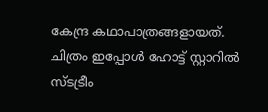കേന്ദ്ര കഥാപാത്രങ്ങളായത്. ചിത്രം ഇപ്പോൾ ഹോട്ട് സ്റ്റാറിൽ സ്ടട്രീം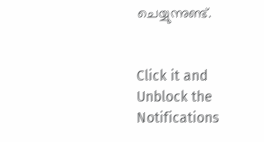ചെയ്യുന്നുണ്ട്.


Click it and Unblock the Notifications